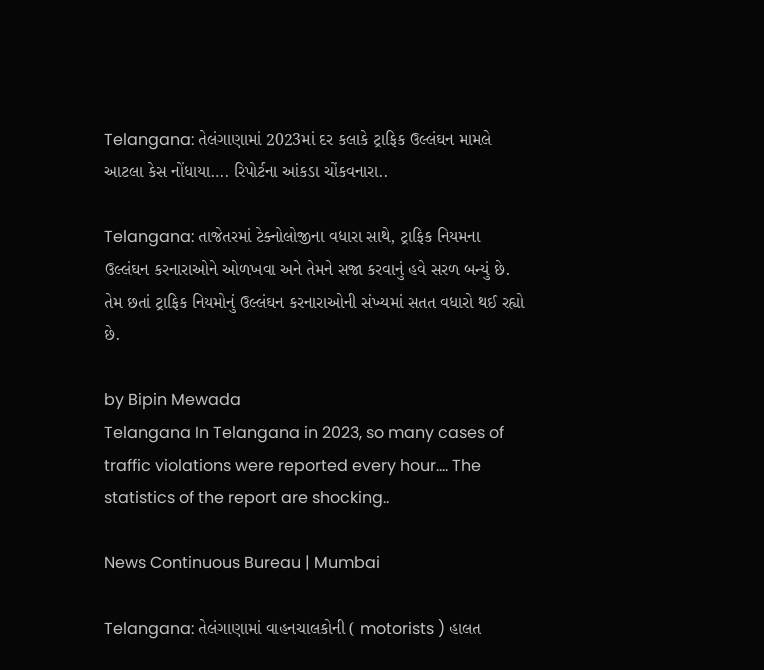Telangana: તેલંગાણામાં 2023માં દર કલાકે ટ્રાફિક ઉલ્લંઘન મામલે આટલા કેસ નોંધાયા…. રિપોર્ટના આંકડા ચોંકવનારા..

Telangana: તાજેતરમાં ટેક્નોલોજીના વધારા સાથે, ટ્રાફિક નિયમના ઉલ્લંઘન કરનારાઓને ઓળખવા અને તેમને સજા કરવાનું હવે સરળ બન્યું છે. તેમ છતાં ટ્રાફિક નિયમોનું ઉલ્લંઘન કરનારાઓની સંખ્યમાં સતત વધારો થઈ રહ્યો છે.

by Bipin Mewada
Telangana In Telangana in 2023, so many cases of traffic violations were reported every hour.... The statistics of the report are shocking..

News Continuous Bureau | Mumbai

Telangana: તેલંગાણામાં વાહનચાલકોની ( motorists ) હાલત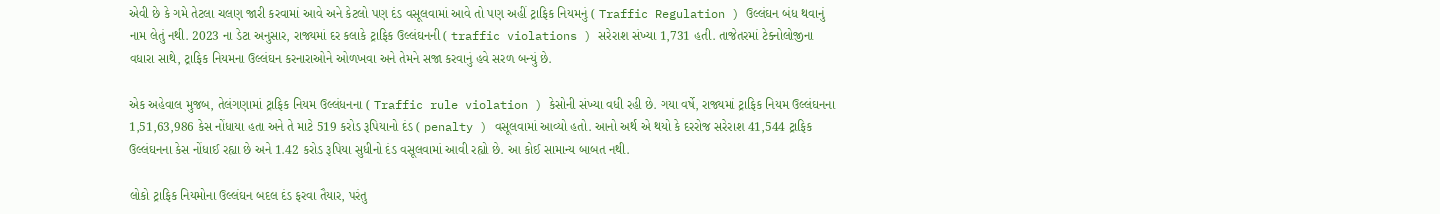એવી છે કે ગમે તેટલા ચલણ જારી કરવામાં આવે અને કેટલો પણ દંડ વસૂલવામાં આવે તો પણ અહીં ટ્રાફિક નિયમનું ( Traffic Regulation ) ઉલ્લંઘન બંધ થવાનું નામ લેતું નથી. 2023 ના ડેટા અનુસાર, રાજ્યમાં દર કલાકે ટ્રાફિક ઉલ્લંઘનની ( traffic violations ) સરેરાશ સંખ્યા 1,731 હતી. તાજેતરમાં ટેક્નોલોજીના વધારા સાથે, ટ્રાફિક નિયમના ઉલ્લંઘન કરનારાઓને ઓળખવા અને તેમને સજા કરવાનું હવે સરળ બન્યું છે.

એક અહેવાલ મુજબ, તેલંગણામાં ટ્રાફિક નિયમ ઉલ્લંધનના ( Traffic rule violation ) કેસોની સંખ્યા વધી રહી છે. ગયા વર્ષે, રાજ્યમાં ટ્રાફિક નિયમ ઉલ્લંઘનના 1,51,63,986 કેસ નોંધાયા હતા અને તે માટે 519 કરોડ રૂપિયાનો દંડ ( penalty ) વસૂલવામાં આવ્યો હતો. આનો અર્થ એ થયો કે દરરોજ સરેરાશ 41,544 ટ્રાફિક ઉલ્લંઘનના કેસ નોંધાઈ રહ્યા છે અને 1.42 કરોડ રૂપિયા સુધીનો દંડ વસૂલવામાં આવી રહ્યો છે. આ કોઈ સામાન્ય બાબત નથી.

લોકો ટ્રાફિક નિયમોના ઉલ્લંઘન બદલ દંડ ફરવા તૈયાર, પરંતુ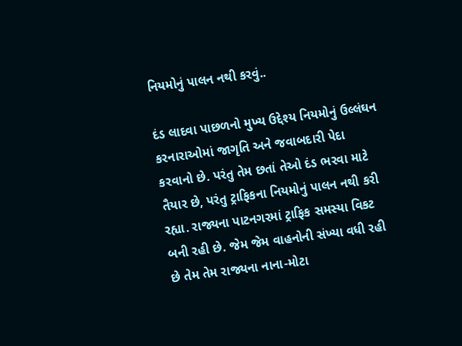નિયમોનું પાલન નથી કરવું..

દંડ લાદવા પાછળનો મુખ્ય ઉદ્દેશ્ય નિયમોનું ઉલ્લંઘન કરનારાઓમાં જાગૃતિ અને જવાબદારી પેદા કરવાનો છે. પરંતુ તેમ છતાં તેઓ દંડ ભરવા માટે તૈયાર છે, પરંતુ ટ્રાફિકના નિયમોનું પાલન નથી કરી રહ્યા. રાજ્યના પાટનગરમાં ટ્રાફિક સમસ્યા વિકટ બની રહી છે. જેમ જેમ વાહનોની સંખ્યા વધી રહી છે તેમ તેમ રાજ્યના નાના-મોટા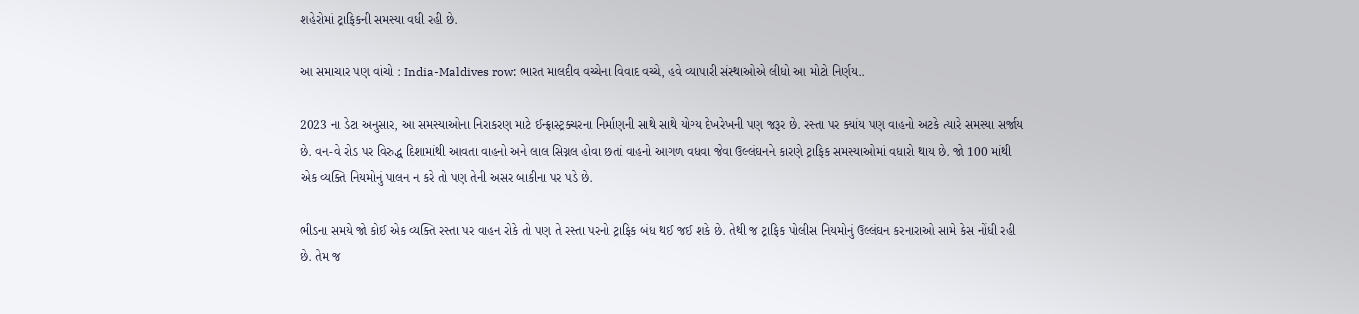શહેરોમાં ટ્રાફિકની સમસ્યા વધી રહી છે.

આ સમાચાર પણ વાંચો : India-Maldives row: ભારત માલદીવ વચ્ચેના વિવાદ વચ્ચે, હવે વ્યાપારી સંસ્થાઓએ લીધો આ મોટો નિર્ણય..

2023 ના ડેટા અનુસાર, આ સમસ્યાઓના નિરાકરણ માટે ઈન્ફ્રાસ્ટ્રક્ચરના નિર્માણની સાથે સાથે યોગ્ય દેખરેખની પણ જરૂર છે. રસ્તા પર ક્યાંય પણ વાહનો અટકે ત્યારે સમસ્યા સર્જાય છે. વન-વે રોડ પર વિરુદ્ધ દિશામાંથી આવતા વાહનો અને લાલ સિગ્નલ હોવા છતાં વાહનો આગળ વધવા જેવા ઉલ્લંઘનને કારણે ટ્રાફિક સમસ્યાઓમાં વધારો થાય છે. જો 100 માંથી એક વ્યક્તિ નિયમોનું પાલન ન કરે તો પણ તેની અસર બાકીના પર પડે છે.

ભીડના સમયે જો કોઈ એક વ્યક્તિ રસ્તા પર વાહન રોકે તો પણ તે રસ્તા પરનો ટ્રાફિક બંધ થઈ જઈ શકે છે. તેથી જ ટ્રાફિક પોલીસ નિયમોનું ઉલ્લંઘન કરનારાઓ સામે કેસ નોંધી રહી છે. તેમ જ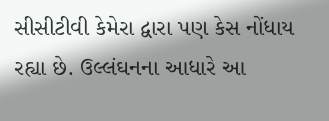સીસીટીવી કેમેરા દ્વારા પણ કેસ નોંધાય રહ્યા છે. ઉલ્લંઘનના આધારે આ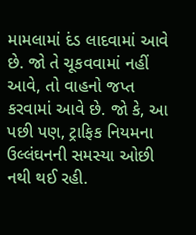મામલામાં દંડ લાદવામાં આવે છે. જો તે ચૂકવવામાં નહીં આવે, તો વાહનો જપ્ત કરવામાં આવે છે. જો કે, આ પછી પણ, ટ્રાફિક નિયમના ઉલ્લંઘનની સમસ્યા ઓછી નથી થઈ રહી.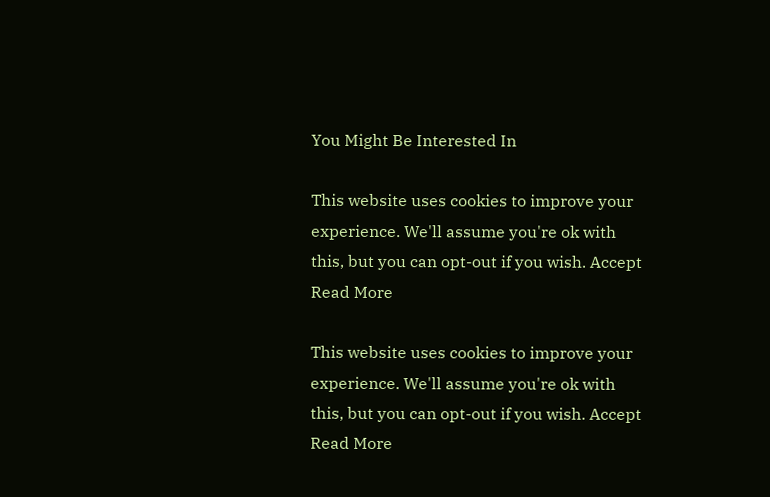You Might Be Interested In

This website uses cookies to improve your experience. We'll assume you're ok with this, but you can opt-out if you wish. Accept Read More

This website uses cookies to improve your experience. We'll assume you're ok with this, but you can opt-out if you wish. Accept Read More